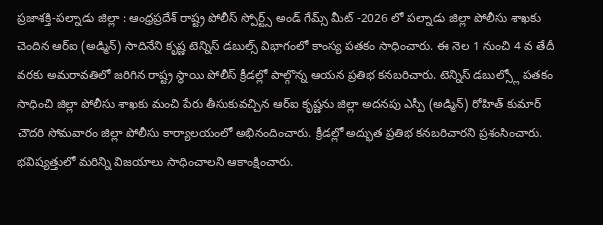ప్రజాశక్తి-పల్నాడు జిల్లా : ఆంధ్రప్రదేశ్ రాష్ట్ర పోలీస్ స్పోర్ట్స్ అండ్ గేమ్స్ మీట్ -2026 లో పల్నాడు జిల్లా పోలీసు శాఖకు చెందిన ఆర్ఐ (అడ్మిన్) సాదినేని కృష్ణ టెన్నిస్ డబుల్స్ విభాగంలో కాంస్య పతకం సాధించారు. ఈ నెల 1 నుంచి 4 వ తేదీ వరకు అమరావతిలో జరిగిన రాష్ట్ర స్థాయి పోలీస్ క్రీడల్లో పాల్గొన్న ఆయన ప్రతిభ కనబరిచారు. టెన్నిస్ డబుల్స్లో పతకం సాధించి జిల్లా పోలీసు శాఖకు మంచి పేరు తీసుకువచ్చిన ఆర్ఐ కృష్ణను జిల్లా అదనపు ఎస్పీ (అడ్మిన్) రోహిత్ కుమార్ చౌదరి సోమవారం జిల్లా పోలీసు కార్యాలయంలో అభినందించారు. క్రీడల్లో అద్భుత ప్రతిభ కనబరిచారని ప్రశంసించారు. భవిష్యత్తులో మరిన్ని విజయాలు సాధించాలని ఆకాంక్షించారు.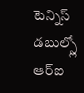టెన్నిస్ డబుల్స్లో ఆర్ఐ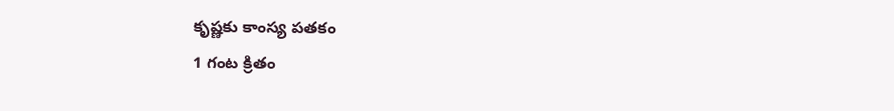కృష్ణకు కాంస్య పతకం
1 గంట క్రితం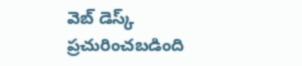వెబ్ డెస్క్
ప్రచురించబడింది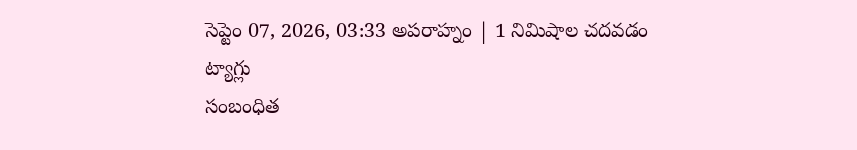సెప్టెం 07, 2026, 03:33 అపరాహ్నం | 1 నిమిషాల చదవడం
ట్యాగ్లు
సంబంధిత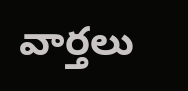వార్తలు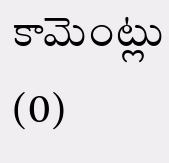కామెంట్లు (0)